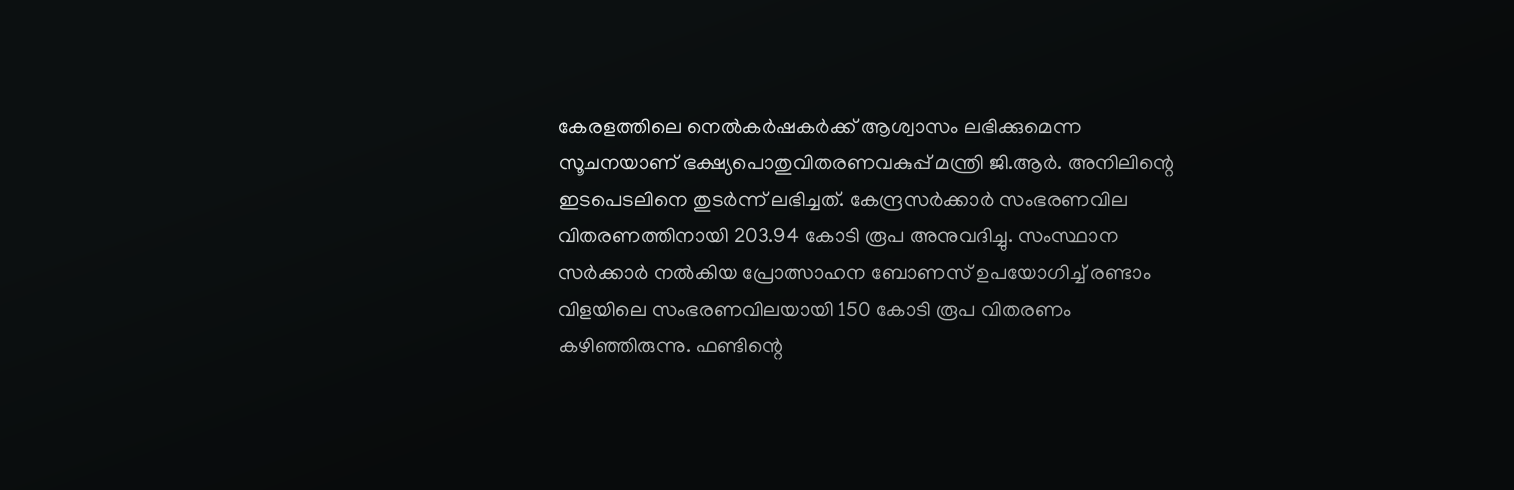കേരളത്തിലെ നെൽകർഷകർക്ക് ആശ്വാസം ലഭിക്കുമെന്ന സൂചനയാണ് ഭക്ഷ്യപൊതുവിതരണവകുപ്പ് മന്ത്രി ജി.ആർ. അനിലിന്റെ ഇടപെടലിനെ തുടർന്ന് ലഭിച്ചത്. കേന്ദ്രസർക്കാർ സംഭരണവില വിതരണത്തിനായി 203.94 കോടി രൂപ അനുവദിച്ചു. സംസ്ഥാന സർക്കാർ നൽകിയ പ്രോത്സാഹന ബോണസ് ഉപയോഗിച്ച് രണ്ടാം വിളയിലെ സംഭരണവിലയായി 150 കോടി രൂപ വിതരണം കഴിഞ്ഞിരുന്നു. ഫണ്ടിന്റെ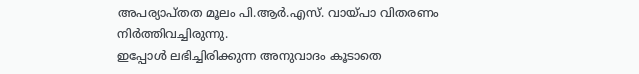അപര്യാപ്തത മൂലം പി.ആർ.എസ്. വായ്പാ വിതരണം നിർത്തിവച്ചിരുന്നു.
ഇപ്പോൾ ലഭിച്ചിരിക്കുന്ന അനുവാദം കൂടാതെ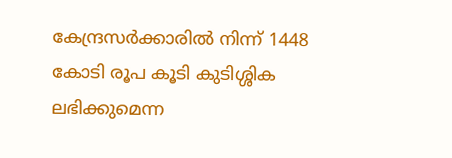കേന്ദ്രസർക്കാരിൽ നിന്ന് 1448 കോടി രൂപ കൂടി കുടിശ്ശിക ലഭിക്കുമെന്ന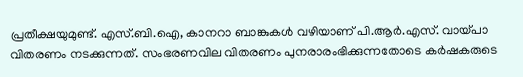പ്രതീക്ഷയുമുണ്ട്. എസ്.ബി.ഐ, കാനറാ ബാങ്കുകൾ വഴിയാണ് പി.ആർ.എസ്. വായ്പാ വിതരണം നടക്കുന്നത്. സംഭരണവില വിതരണം പുനരാരംഭിക്കുന്നതോടെ കർഷകരുടെ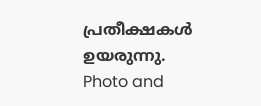പ്രതീക്ഷകൾ ഉയരുന്നു.
Photo and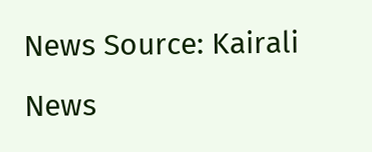News Source: Kairali News